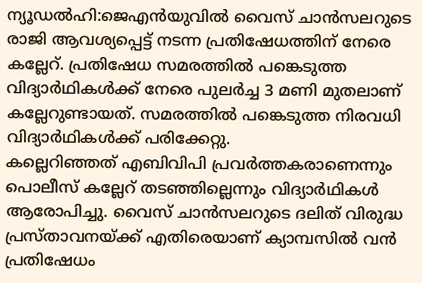ന്യൂഡൽഹി:ജെഎൻയുവിൽ വൈസ് ചാൻസലറുടെ രാജി ആവശ്യപ്പെട്ട് നടന്ന പ്രതിഷേധത്തിന് നേരെ കല്ലേറ്. പ്രതിഷേധ സമരത്തിൽ പങ്കെടുത്ത വിദ്യാർഥികൾക്ക് നേരെ പുലർച്ച 3 മണി മുതലാണ് കല്ലേറുണ്ടായത്. സമരത്തിൽ പങ്കെടുത്ത നിരവധി വിദ്യാർഥികൾക്ക് പരിക്കേറ്റു.
കല്ലെറിഞ്ഞത് എബിവിപി പ്രവർത്തകരാണെന്നും പൊലീസ് കല്ലേറ് തടഞ്ഞില്ലെന്നും വിദ്യാർഥികൾ ആരോപിച്ചു. വൈസ് ചാൻസലറുടെ ദലിത് വിരുദ്ധ പ്രസ്താവനയ്ക്ക് എതിരെയാണ് ക്യാമ്പസിൽ വൻ പ്രതിഷേധം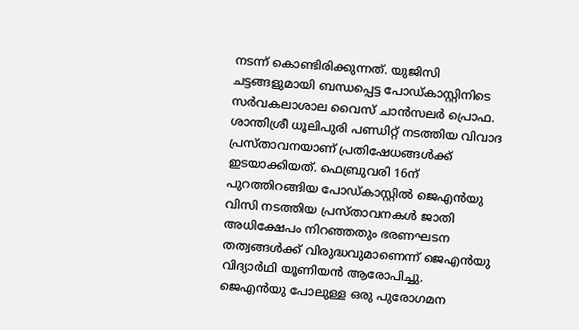നടന്ന് കൊണ്ടിരിക്കുന്നത്. യുജിസി ചട്ടങ്ങളുമായി ബന്ധപ്പെട്ട പോഡ്കാസ്റ്റിനിടെ സർവകലാശാല വൈസ് ചാൻസലർ പ്രൊഫ. ശാന്തിശ്രീ ധൂലിപുരി പണ്ഡിറ്റ് നടത്തിയ വിവാദ പ്രസ്താവനയാണ് പ്രതിഷേധങ്ങൾക്ക് ഇടയാക്കിയത്. ഫെബ്രുവരി 16ന് പുറത്തിറങ്ങിയ പോഡ്കാസ്റ്റിൽ ജെഎൻയു വിസി നടത്തിയ പ്രസ്താവനകൾ ജാതി അധിക്ഷേപം നിറഞ്ഞതും ഭരണഘടന തത്വങ്ങൾക്ക് വിരുദ്ധവുമാണെന്ന് ജെഎൻയു വിദ്യാർഥി യൂണിയൻ ആരോപിച്ചു.
ജെഎൻയു പോലുള്ള ഒരു പുരോഗമന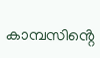കാമ്പസിൻ്റെ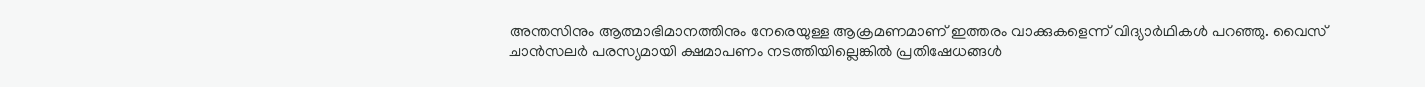അന്തസിനും ആത്മാഭിമാനത്തിനും നേരെയുള്ള ആക്രമണമാണ് ഇത്തരം വാക്കുകളെന്ന് വിദ്യാർഥികൾ പറഞ്ഞു. വൈസ് ചാൻസലർ പരസ്യമായി ക്ഷമാപണം നടത്തിയില്ലെങ്കിൽ പ്രതിഷേധങ്ങൾ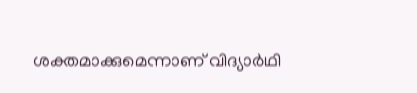ശക്തമാക്കുമെന്നാണ് വിദ്യാർഥി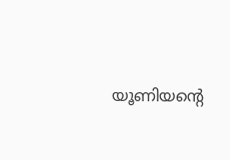യൂണിയൻ്റെ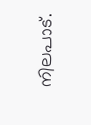നിലപാട്.